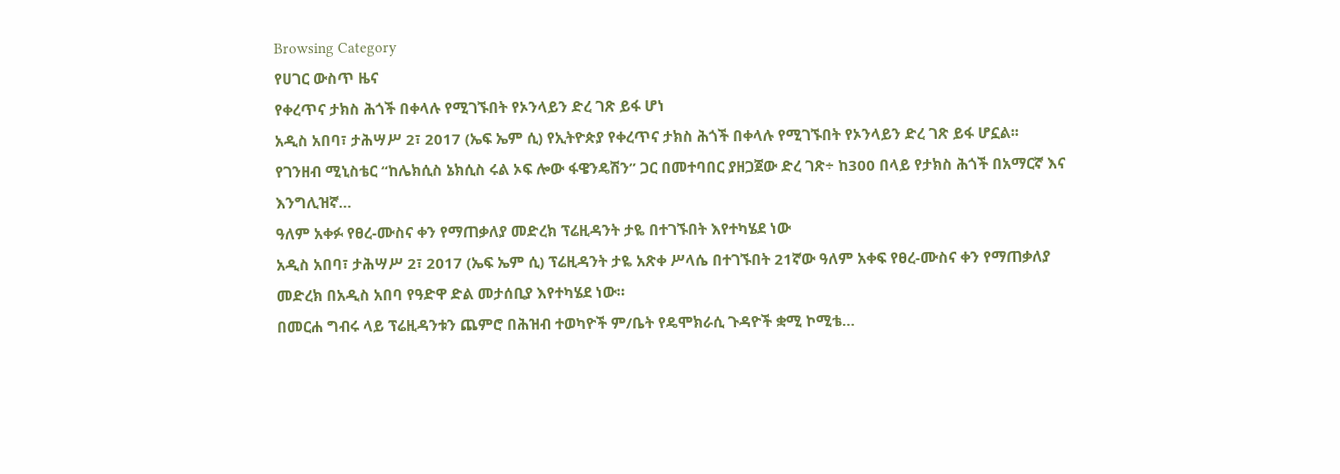Browsing Category
የሀገር ውስጥ ዜና
የቀረጥና ታክስ ሕጎች በቀላሉ የሚገኙበት የኦንላይን ድረ ገጽ ይፋ ሆነ
አዲስ አበባ፣ ታሕሣሥ 2፣ 2017 (ኤፍ ኤም ሲ) የኢትዮጵያ የቀረጥና ታክስ ሕጎች በቀላሉ የሚገኙበት የኦንላይን ድረ ገጽ ይፋ ሆኗል፡፡
የገንዘብ ሚኒስቴር “ከሌክሲስ ኔክሲስ ሩል ኦፍ ሎው ፋዌንዴሽን” ጋር በመተባበር ያዘጋጀው ድረ ገጽ÷ ከ300 በላይ የታክስ ሕጎች በአማርኛ እና እንግሊዝኛ…
ዓለም አቀፉ የፀረ-ሙስና ቀን የማጠቃለያ መድረክ ፕሬዚዳንት ታዬ በተገኙበት እየተካሄደ ነው
አዲስ አበባ፣ ታሕሣሥ 2፣ 2017 (ኤፍ ኤም ሲ) ፕሬዚዳንት ታዬ አጽቀ ሥላሴ በተገኙበት 21ኛው ዓለም አቀፍ የፀረ-ሙስና ቀን የማጠቃለያ መድረክ በአዲስ አበባ የዓድዋ ድል መታሰቢያ እየተካሄደ ነው።
በመርሐ ግብሩ ላይ ፕሬዚዳንቱን ጨምሮ በሕዝብ ተወካዮች ም/ቤት የዴሞክራሲ ጉዳዮች ቋሚ ኮሚቴ…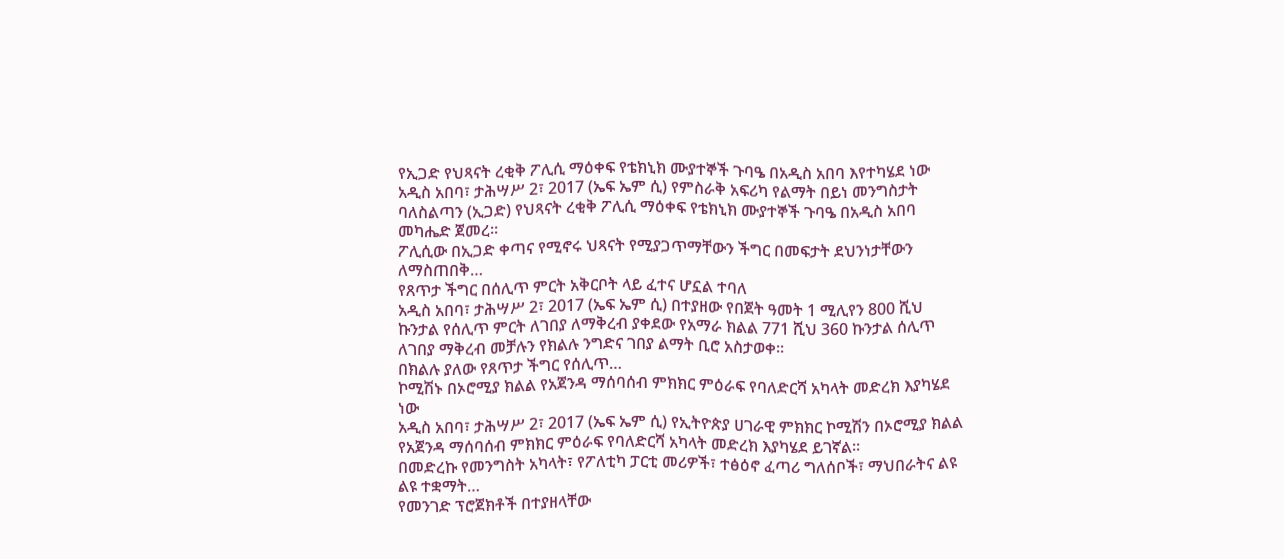የኢጋድ የህጻናት ረቂቅ ፖሊሲ ማዕቀፍ የቴክኒክ ሙያተኞች ጉባዔ በአዲስ አበባ እየተካሄደ ነው
አዲስ አበባ፣ ታሕሣሥ 2፣ 2017 (ኤፍ ኤም ሲ) የምስራቅ አፍሪካ የልማት በይነ መንግስታት ባለስልጣን (ኢጋድ) የህጻናት ረቂቅ ፖሊሲ ማዕቀፍ የቴክኒክ ሙያተኞች ጉባዔ በአዲስ አበባ መካሔድ ጀመረ።
ፖሊሲው በኢጋድ ቀጣና የሚኖሩ ህጻናት የሚያጋጥማቸውን ችግር በመፍታት ደህንነታቸውን ለማስጠበቅ…
የጸጥታ ችግር በሰሊጥ ምርት አቅርቦት ላይ ፈተና ሆኗል ተባለ
አዲስ አበባ፣ ታሕሣሥ 2፣ 2017 (ኤፍ ኤም ሲ) በተያዘው የበጀት ዓመት 1 ሚሊየን 800 ሺህ ኩንታል የሰሊጥ ምርት ለገበያ ለማቅረብ ያቀደው የአማራ ክልል 771 ሺህ 360 ኩንታል ሰሊጥ ለገበያ ማቅረብ መቻሉን የክልሉ ንግድና ገበያ ልማት ቢሮ አስታወቀ፡፡
በክልሉ ያለው የጸጥታ ችግር የሰሊጥ…
ኮሚሽኑ በኦሮሚያ ክልል የአጀንዳ ማሰባሰብ ምክክር ምዕራፍ የባለድርሻ አካላት መድረክ እያካሄደ ነው
አዲስ አበባ፣ ታሕሣሥ 2፣ 2017 (ኤፍ ኤም ሲ) የኢትዮጵያ ሀገራዊ ምክክር ኮሚሽን በኦሮሚያ ክልል የአጀንዳ ማሰባሰብ ምክክር ምዕራፍ የባለድርሻ አካላት መድረክ እያካሄደ ይገኛል፡፡
በመድረኩ የመንግስት አካላት፣ የፖለቲካ ፓርቲ መሪዎች፣ ተፅዕኖ ፈጣሪ ግለሰቦች፣ ማህበራትና ልዩ ልዩ ተቋማት…
የመንገድ ፕሮጀክቶች በተያዘላቸው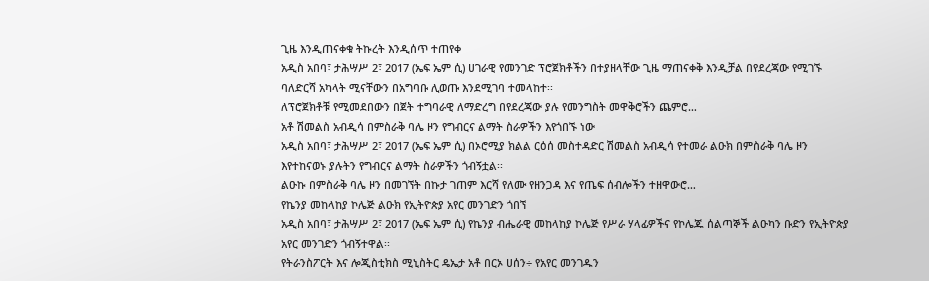ጊዜ እንዲጠናቀቁ ትኩረት እንዲሰጥ ተጠየቀ
አዲስ አበባ፣ ታሕሣሥ 2፣ 2017 (ኤፍ ኤም ሲ) ሀገራዊ የመንገድ ፕሮጀክቶችን በተያዘላቸው ጊዜ ማጠናቀቅ እንዲቻል በየደረጃው የሚገኙ ባለድርሻ አካላት ሚናቸውን በአግባቡ ሊወጡ እንደሚገባ ተመላከተ፡፡
ለፕሮጀክቶቹ የሚመደበውን በጀት ተግባራዊ ለማድረግ በየደረጃው ያሉ የመንግስት መዋቅሮችን ጨምሮ…
አቶ ሽመልስ አብዲሳ በምስራቅ ባሌ ዞን የግብርና ልማት ስራዎችን እየጎበኙ ነው
አዲስ አበባ፣ ታሕሣሥ 2፣ 2017 (ኤፍ ኤም ሲ) በኦሮሚያ ክልል ርዕሰ መስተዳድር ሽመልስ አብዲሳ የተመራ ልዑክ በምስራቅ ባሌ ዞን እየተከናወኑ ያሉትን የግብርና ልማት ስራዎችን ጎብኝቷል፡፡
ልዑኩ በምስራቅ ባሌ ዞን በመገኘት በኩታ ገጠም እርሻ የለሙ የዘንጋዳ እና የጤፍ ሰብሎችን ተዘዋውሮ…
የኬንያ መከላከያ ኮሌጅ ልዑክ የኢትዮጵያ አየር መንገድን ጎበኘ
አዲስ አበባ፣ ታሕሣሥ 2፣ 2017 (ኤፍ ኤም ሲ) የኬንያ ብሔራዊ መከላከያ ኮሌጅ የሥራ ሃላፊዎችና የኮሌጁ ሰልጣኞች ልዑካን ቡድን የኢትዮጵያ አየር መንገድን ጎብኝተዋል፡፡
የትራንስፖርት እና ሎጂስቲክስ ሚኒስትር ዴኤታ አቶ በርኦ ሀሰን÷ የአየር መንገዱን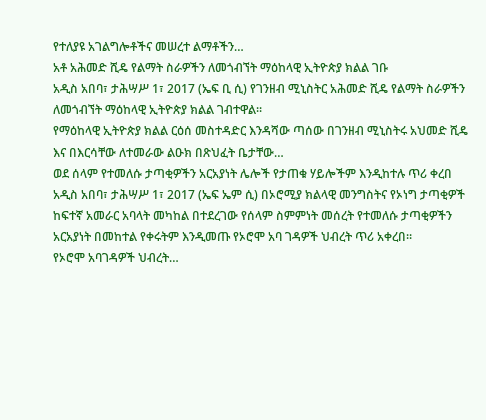የተለያዩ አገልግሎቶችና መሠረተ ልማቶችን…
አቶ አሕመድ ሺዴ የልማት ስራዎችን ለመጎብኘት ማዕከላዊ ኢትዮጵያ ክልል ገቡ
አዲስ አበባ፣ ታሕሣሥ 1፣ 2017 (ኤፍ ቢ ሲ) የገንዘብ ሚኒስትር አሕመድ ሺዴ የልማት ስራዎችን ለመጎብኘት ማዕከላዊ ኢትዮጵያ ክልል ገብተዋል፡፡
የማዕከላዊ ኢትዮጵያ ክልል ርዕሰ መስተዳድር እንዳሻው ጣሰው በገንዘብ ሚኒስትሩ አህመድ ሺዴ እና በእርሳቸው ለተመራው ልዑክ በጽህፈት ቤታቸው…
ወደ ሰላም የተመለሱ ታጣቂዎችን አርአያነት ሌሎች የታጠቁ ሃይሎችም እንዲከተሉ ጥሪ ቀረበ
አዲስ አበባ፣ ታሕሣሥ 1፣ 2017 (ኤፍ ኤም ሲ) በኦሮሚያ ክልላዊ መንግስትና የኦነግ ታጣቂዎች ከፍተኛ አመራር አባላት መካከል በተደረገው የሰላም ስምምነት መሰረት የተመለሱ ታጣቂዎችን አርአያነት በመከተል የቀሩትም እንዲመጡ የኦሮሞ አባ ገዳዎች ህብረት ጥሪ አቀረበ።
የኦሮሞ አባገዳዎች ህብረት…